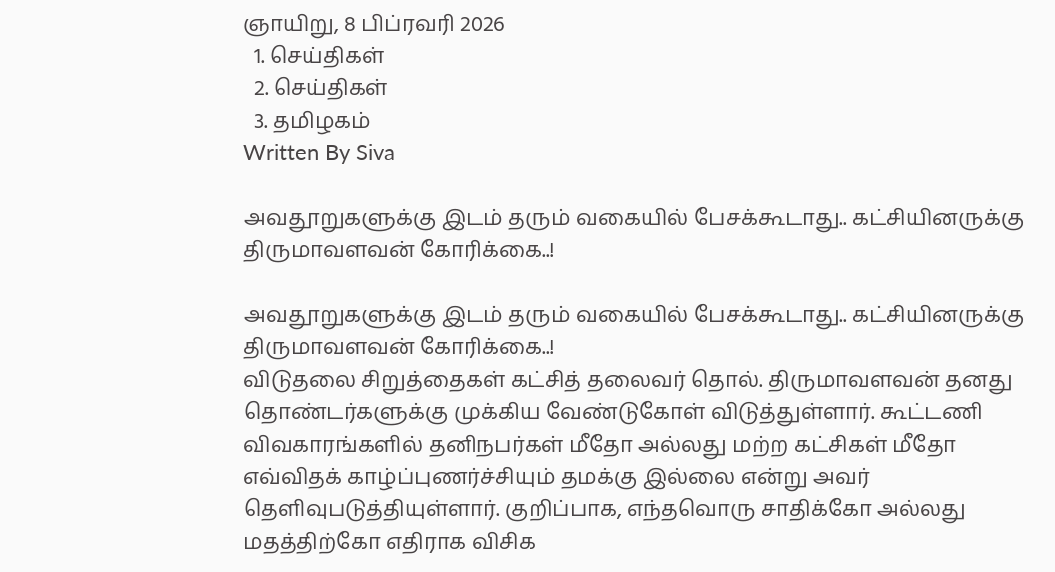ஞாயிறு, 8 பிப்ரவரி 2026
  1. செய்திகள்
  2. செய்திகள்
  3. த‌மிழக‌ம்
Written By Siva

அவதூறுகளுக்கு இடம் தரும் வகையில் பேசக்கூடாது.. கட்சியினருக்கு திருமாவளவன் கோரிக்கை..!

அவதூறுகளுக்கு இடம் தரும் வகையில் பேசக்கூடாது.. கட்சியினருக்கு திருமாவளவன் கோரிக்கை..!
விடுதலை சிறுத்தைகள் கட்சித் தலைவர் தொல். திருமாவளவன் தனது தொண்டர்களுக்கு முக்கிய வேண்டுகோள் விடுத்துள்ளார். கூட்டணி விவகாரங்களில் தனிநபர்கள் மீதோ அல்லது மற்ற கட்சிகள் மீதோ எவ்விதக் காழ்ப்புணர்ச்சியும் தமக்கு இல்லை என்று அவர் தெளிவுபடுத்தியுள்ளார். குறிப்பாக, எந்தவொரு சாதிக்கோ அல்லது மதத்திற்கோ எதிராக விசிக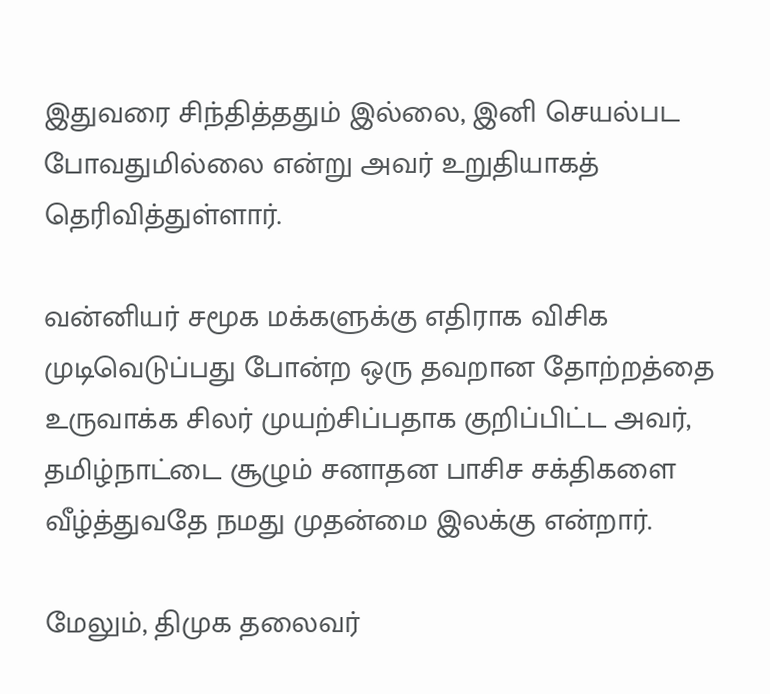இதுவரை சிந்தித்ததும் இல்லை, இனி செயல்பட போவதுமில்லை என்று அவர் உறுதியாகத் தெரிவித்துள்ளார்.

வன்னியர் சமூக மக்களுக்கு எதிராக விசிக முடிவெடுப்பது போன்ற ஒரு தவறான தோற்றத்தை உருவாக்க சிலர் முயற்சிப்பதாக குறிப்பிட்ட அவர், தமிழ்நாட்டை சூழும் சனாதன பாசிச சக்திகளை வீழ்த்துவதே நமது முதன்மை இலக்கு என்றார்.

மேலும், திமுக தலைவர்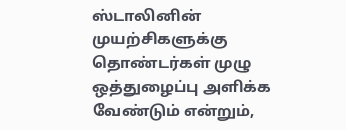ஸ்டாலினின் முயற்சிகளுக்கு தொண்டர்கள் முழு ஒத்துழைப்பு அளிக்க வேண்டும் என்றும்,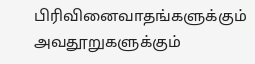பிரிவினைவாதங்களுக்கும் அவதூறுகளுக்கும்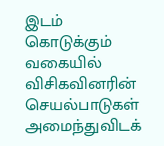இடம் கொடுக்கும் வகையில் விசிகவினரின் செயல்பாடுகள் அமைந்துவிடக்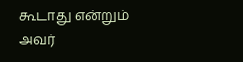கூடாது என்றும் அவர்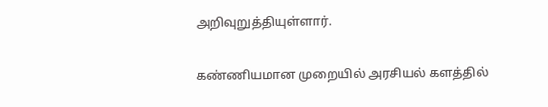அறிவுறுத்தியுள்ளார்.

கண்ணியமான முறையில் அரசியல் களத்தில்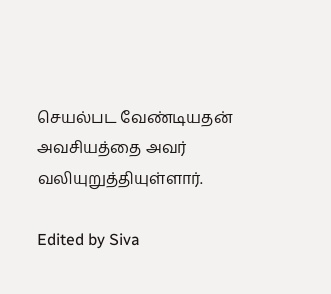செயல்பட வேண்டியதன் அவசியத்தை அவர் வலியுறுத்தியுள்ளார்.

Edited by Siva